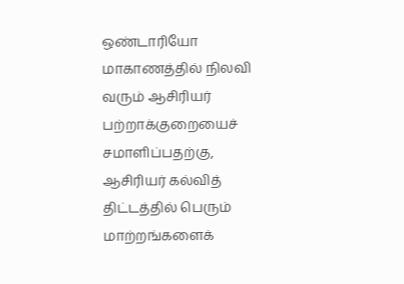ஒண்டாரியோ மாகாணத்தில் நிலவி வரும் ஆசிரியர் பற்றாக்குறையைச் சமாளிப்பதற்கு, ஆசிரியர் கல்வித் திட்டத்தில் பெரும் மாற்றங்களைக்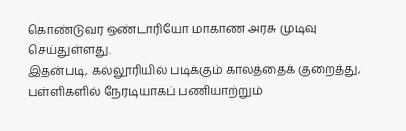கொண்டுவர ஒண்டாரியோ மாகாண அரசு முடிவு செய்துள்ளது.
இதன்படி, கல்லூரியில் படிக்கும் காலத்தைக் குறைத்து, பள்ளிகளில் நேரடியாகப் பணியாற்றும்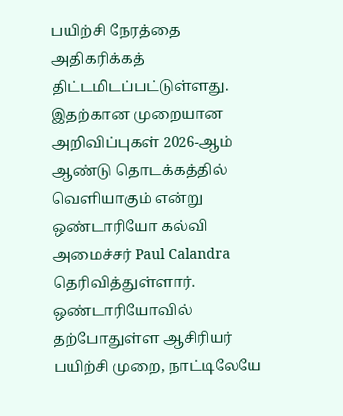பயிற்சி நேரத்தை அதிகரிக்கத் திட்டமிடப்பட்டுள்ளது.
இதற்கான முறையான அறிவிப்புகள் 2026-ஆம் ஆண்டு தொடக்கத்தில் வெளியாகும் என்று ஒண்டாரியோ கல்வி அமைச்சர் Paul Calandra தெரிவித்துள்ளார்.
ஒண்டாரியோவில் தற்போதுள்ள ஆசிரியர் பயிற்சி முறை, நாட்டிலேயே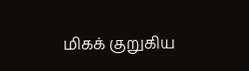மிகக் குறுகிய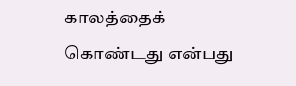காலத்தைக் கொண்டது என்பது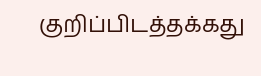குறிப்பிடத்தக்கது